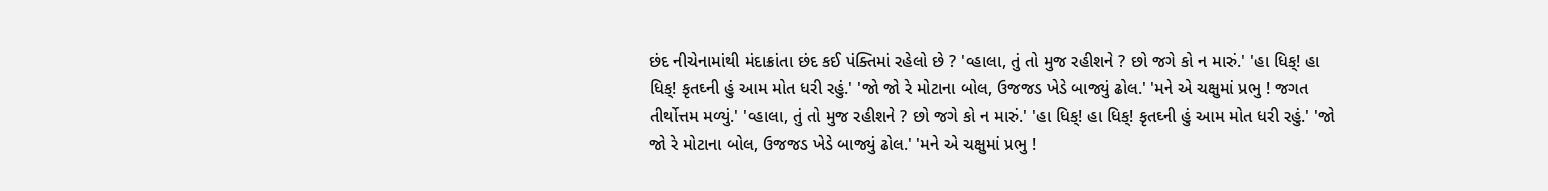છંદ નીચેનામાંથી મંદાક્રાંતા છંદ કઈ પંક્તિમાં રહેલો છે ? 'વ્હાલા, તું તો મુજ રહીશને ? છો જગે કો ન મારું.' 'હા ધિક્! હા ધિક્! કૃતઘ્ની હું આમ મોત ધરી રહું.' 'જો જો રે મોટાના બોલ, ઉજજડ ખેડે બાજ્યું ઢોલ.' 'મને એ ચક્ષુમાં પ્રભુ ! જગત તીર્થોત્તમ મળ્યું.' 'વ્હાલા, તું તો મુજ રહીશને ? છો જગે કો ન મારું.' 'હા ધિક્! હા ધિક્! કૃતઘ્ની હું આમ મોત ધરી રહું.' 'જો જો રે મોટાના બોલ, ઉજજડ ખેડે બાજ્યું ઢોલ.' 'મને એ ચક્ષુમાં પ્રભુ !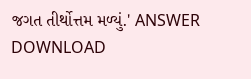જગત તીર્થોત્તમ મળ્યું.' ANSWER DOWNLOAD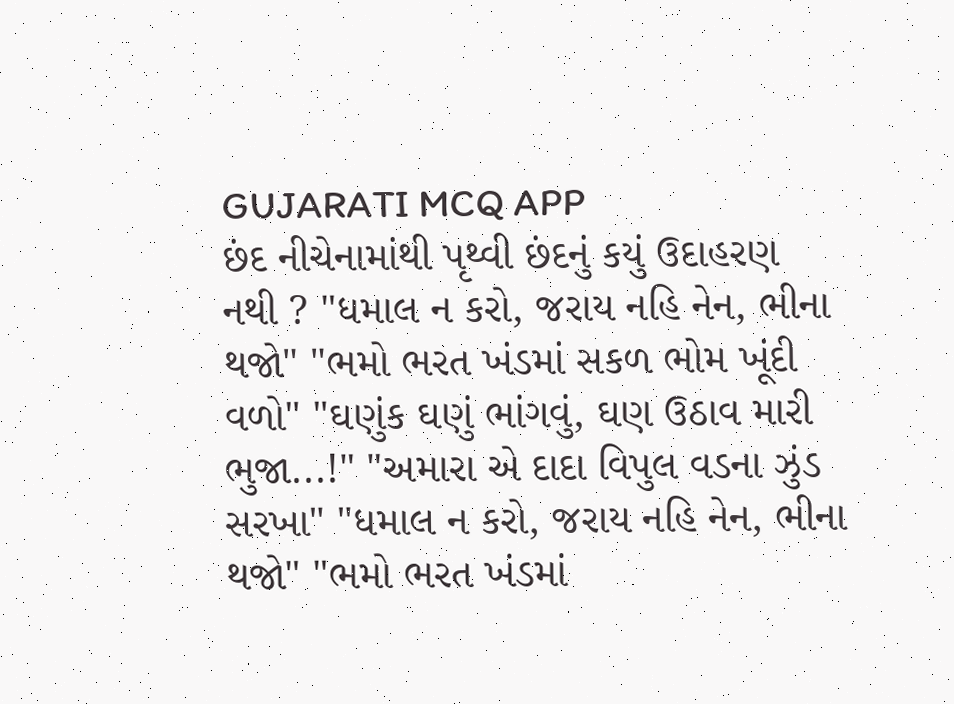GUJARATI MCQ APP
છંદ નીચેનામાંથી પૃથ્વી છંદનું કયું ઉદાહરણ નથી ? "ધમાલ ન કરો, જરાય નહિ નેન, ભીના થજો" "ભમો ભરત ખંડમાં સકળ ભોમ ખૂંદી વળો" "ઘણુંક ઘણું ભાંગવું, ઘણ ઉઠાવ મારી ભુજા...!" "અમારા એ દાદા વિપુલ વડના ઝુંડ સરખા" "ધમાલ ન કરો, જરાય નહિ નેન, ભીના થજો" "ભમો ભરત ખંડમાં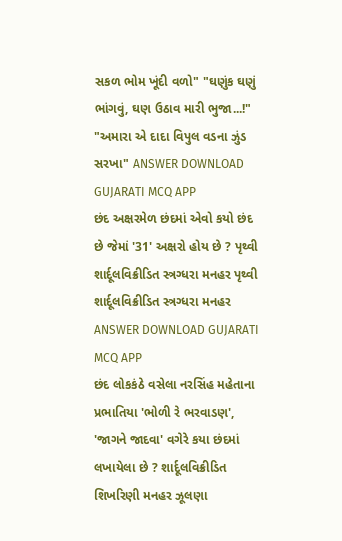સકળ ભોમ ખૂંદી વળો" "ઘણુંક ઘણું ભાંગવું, ઘણ ઉઠાવ મારી ભુજા...!" "અમારા એ દાદા વિપુલ વડના ઝુંડ સરખા" ANSWER DOWNLOAD GUJARATI MCQ APP
છંદ અક્ષરમેળ છંદમાં એવો કયો છંદ છે જેમાં '31' અક્ષરો હોય છે ? પૃથ્વી શાર્દૂલવિક્રીડિત સ્ત્રગ્ધરા મનહર પૃથ્વી શાર્દૂલવિક્રીડિત સ્ત્રગ્ધરા મનહર ANSWER DOWNLOAD GUJARATI MCQ APP
છંદ લોકકંઠે વસેલા નરસિંહ મહેતાના પ્રભાતિયા 'ભોળી રે ભરવાડણ', 'જાગને જાદવા' વગેરે કયા છંદમાં લખાયેલા છે ? શાર્દૂલવિક્રીડિત શિખરિણી મનહર ઝૂલણા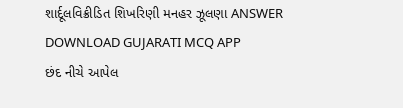શાર્દૂલવિક્રીડિત શિખરિણી મનહર ઝૂલણા ANSWER DOWNLOAD GUJARATI MCQ APP
છંદ નીચે આપેલ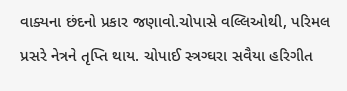વાક્યના છંદનો પ્રકાર જણાવો.ચોપાસે વલ્લિઓથી, પરિમલ પ્રસરે નેત્રને તૃપ્તિ થાય. ચોપાઈ સ્ત્રગ્ઘરા સવૈયા હરિગીત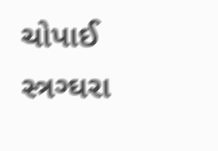ચોપાઈ સ્ત્રગ્ઘરા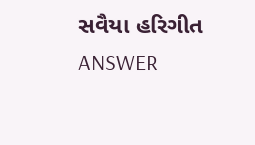સવૈયા હરિગીત ANSWER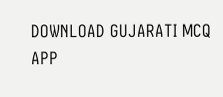DOWNLOAD GUJARATI MCQ APP